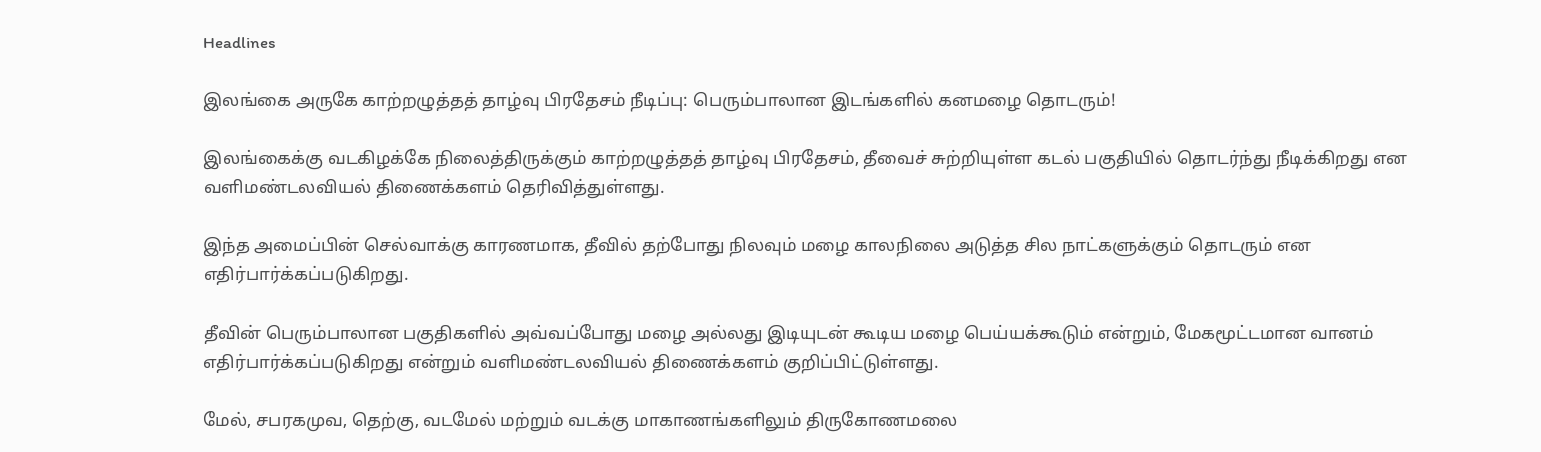Headlines

இலங்கை அருகே காற்றழுத்தத் தாழ்வு பிரதேசம் நீடிப்பு: பெரும்பாலான இடங்களில் கனமழை தொடரும்!

இலங்கைக்கு வடகிழக்கே நிலைத்திருக்கும் காற்றழுத்தத் தாழ்வு பிரதேசம், தீவைச் சுற்றியுள்ள கடல் பகுதியில் தொடர்ந்து நீடிக்கிறது என வளிமண்டலவியல் திணைக்களம் தெரிவித்துள்ளது.

இந்த அமைப்பின் செல்வாக்கு காரணமாக, தீவில் தற்போது நிலவும் மழை காலநிலை அடுத்த சில நாட்களுக்கும் தொடரும் என எதிர்பார்க்கப்படுகிறது.

தீவின் பெரும்பாலான பகுதிகளில் அவ்வப்போது மழை அல்லது இடியுடன் கூடிய மழை பெய்யக்கூடும் என்றும், மேகமூட்டமான வானம் எதிர்பார்க்கப்படுகிறது என்றும் வளிமண்டலவியல் திணைக்களம் குறிப்பிட்டுள்ளது.

மேல், சபரகமுவ, தெற்கு, வடமேல் மற்றும் வடக்கு மாகாணங்களிலும் திருகோணமலை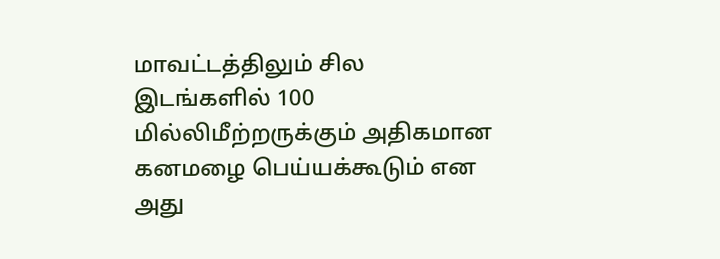மாவட்டத்திலும் சில இடங்களில் 100 மில்லிமீற்றருக்கும் அதிகமான கனமழை பெய்யக்கூடும் என அது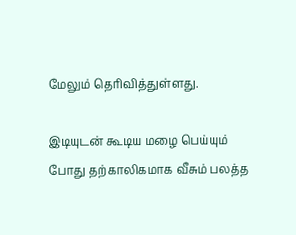மேலும் தெரிவித்துள்ளது.

இடியுடன் கூடிய மழை பெய்யும் போது தற்காலிகமாக வீசும் பலத்த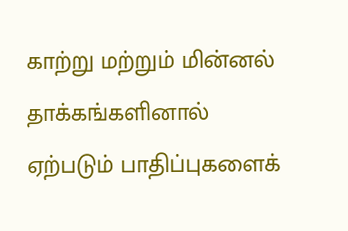காற்று மற்றும் மின்னல் தாக்கங்களினால் ஏற்படும் பாதிப்புகளைக்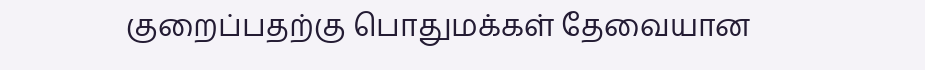குறைப்பதற்கு பொதுமக்கள் தேவையான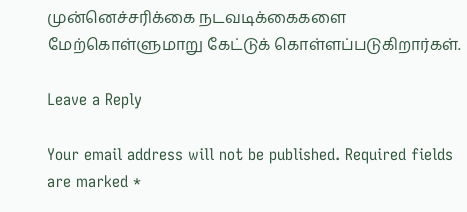முன்னெச்சரிக்கை நடவடிக்கைகளை மேற்கொள்ளுமாறு கேட்டுக் கொள்ளப்படுகிறார்கள்.

Leave a Reply

Your email address will not be published. Required fields are marked *